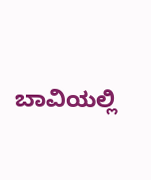ಬಾವಿಯಲ್ಲಿ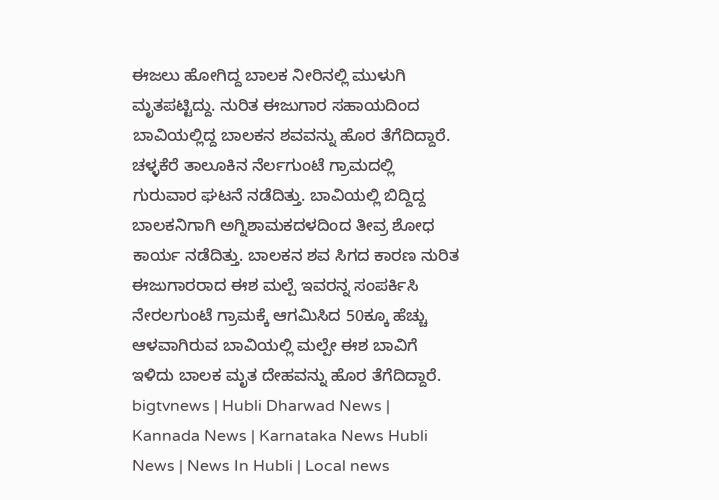ಈಜಲು ಹೋಗಿದ್ದ ಬಾಲಕ ನೀರಿನಲ್ಲಿ ಮುಳುಗಿ ಮೃತಪಟ್ಟಿದ್ದು. ನುರಿತ ಈಜುಗಾರ ಸಹಾಯದಿಂದ ಬಾವಿಯಲ್ಲಿದ್ದ ಬಾಲಕನ ಶವವನ್ನು ಹೊರ ತೆಗೆದಿದ್ದಾರೆ.
ಚಳ್ಳಕೆರೆ ತಾಲೂಕಿನ ನೆರ್ಲಗುಂಟೆ ಗ್ರಾಮದಲ್ಲಿ ಗುರುವಾರ ಘಟನೆ ನಡೆದಿತ್ತು. ಬಾವಿಯಲ್ಲಿ ಬಿದ್ದಿದ್ದ ಬಾಲಕನಿಗಾಗಿ ಅಗ್ನಿಶಾಮಕದಳದಿಂದ ತೀವ್ರ ಶೋಧ ಕಾರ್ಯ ನಡೆದಿತ್ತು. ಬಾಲಕನ ಶವ ಸಿಗದ ಕಾರಣ ನುರಿತ ಈಜುಗಾರರಾದ ಈಶ ಮಲ್ಪೆ ಇವರನ್ನ ಸಂಪರ್ಕಿಸಿ ನೇರಲಗುಂಟೆ ಗ್ರಾಮಕ್ಕೆ ಆಗಮಿಸಿದ 50ಕ್ಕೂ ಹೆಚ್ಚು ಆಳವಾಗಿರುವ ಬಾವಿಯಲ್ಲಿ ಮಲ್ಪೇ ಈಶ ಬಾವಿಗೆ ಇಳಿದು ಬಾಲಕ ಮೃತ ದೇಹವನ್ನು ಹೊರ ತೆಗೆದಿದ್ದಾರೆ.
bigtvnews | Hubli Dharwad News | Kannada News | Karnataka News Hubli News | News In Hubli | Local news